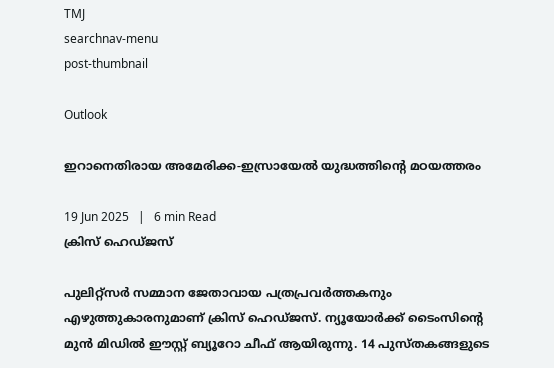TMJ
searchnav-menu
post-thumbnail

Outlook

ഇറാനെതിരായ അമേരിക്ക-ഇസ്രായേല്‍ യുദ്ധത്തിന്റെ മഠയത്തരം

19 Jun 2025   |   6 min Read
ക്രിസ് ഹെഡ്ജസ്

പുലിറ്റ്സര്‍ സമ്മാന ജേതാവായ പത്രപ്രവര്‍ത്തകനും എഴുത്തുകാരനുമാണ് ക്രിസ് ഹെഡ്ജസ്. ന്യൂയോര്‍ക്ക് ടൈംസിന്റെ മുന്‍ മിഡില്‍ ഈസ്റ്റ് ബ്യൂറോ ചീഫ് ആയിരുന്നു. 14 പുസ്തകങ്ങളുടെ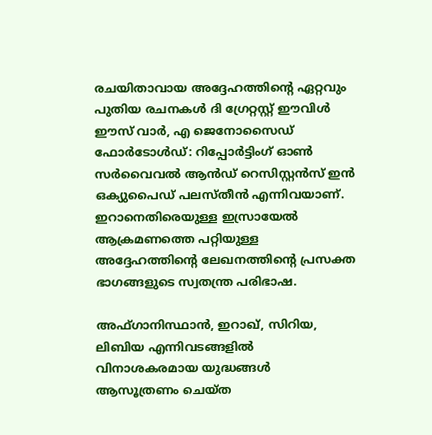രചയിതാവായ അദ്ദേഹത്തിന്റെ ഏറ്റവും പുതിയ രചനകള്‍ ദി ഗ്രേറ്റസ്റ്റ് ഈവിള്‍ ഈസ് വാര്‍, എ ജെനോസൈഡ് ഫോര്‍ടോള്‍ഡ്: റിപ്പോര്‍ട്ടിംഗ് ഓണ്‍ സര്‍വൈവല്‍ ആന്‍ഡ് റെസിസ്റ്റന്‍സ് ഇന്‍ ഒക്യുപൈഡ് പലസ്തീന്‍ എന്നിവയാണ്. ഇറാനെതിരെയുള്ള ഇസ്രായേല്‍ ആക്രമണത്തെ പറ്റിയുള്ള അദ്ദേഹത്തിന്റെ ലേഖനത്തിന്റെ പ്രസക്ത ഭാഗങ്ങളുടെ സ്വതന്ത്ര പരിഭാഷ.

അഫ്ഗാനിസ്ഥാന്‍, ഇറാഖ്, സിറിയ, ലിബിയ എന്നിവടങ്ങളില്‍ വിനാശകരമായ യുദ്ധങ്ങള്‍ ആസൂത്രണം ചെയ്ത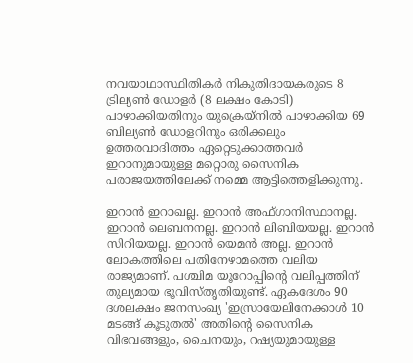നവയാഥാസ്ഥിതികര്‍ നികുതിദായകരുടെ 8 ട്രില്യണ്‍ ഡോളര്‍ (8 ലക്ഷം കോടി) പാഴാക്കിയതിനും യുക്രെയ്‌നില്‍ പാഴാക്കിയ 69 ബില്യണ്‍ ഡോളറിനും ഒരിക്കലും ഉത്തരവാദിത്തം ഏറ്റെടുക്കാത്തവര്‍ ഇറാനുമായുള്ള മറ്റൊരു സൈനിക പരാജയത്തിലേക്ക് നമ്മെ ആട്ടിത്തെളിക്കുന്നു.

ഇറാന്‍ ഇറാഖല്ല. ഇറാന്‍ അഫ്ഗാനിസ്ഥാനല്ല. ഇറാന്‍ ലെബനനല്ല. ഇറാന്‍ ലിബിയയല്ല. ഇറാന്‍ സിറിയയല്ല. ഇറാന്‍ യെമന്‍ അല്ല. ഇറാന്‍ ലോകത്തിലെ പതിനേഴാമത്തെ വലിയ രാജ്യമാണ്. പശ്ചിമ യൂറോപ്പിന്റെ വലിപ്പത്തിന് തുല്യമായ ഭൂവിസ്തൃതിയുണ്ട്. ഏകദേശം 90 ദശലക്ഷം ജനസംഖ്യ 'ഇസ്രായേലിനേക്കാള്‍ 10 മടങ്ങ് കൂടുതല്‍' അതിന്റെ സൈനിക വിഭവങ്ങളും, ചൈനയും, റഷ്യയുമായുള്ള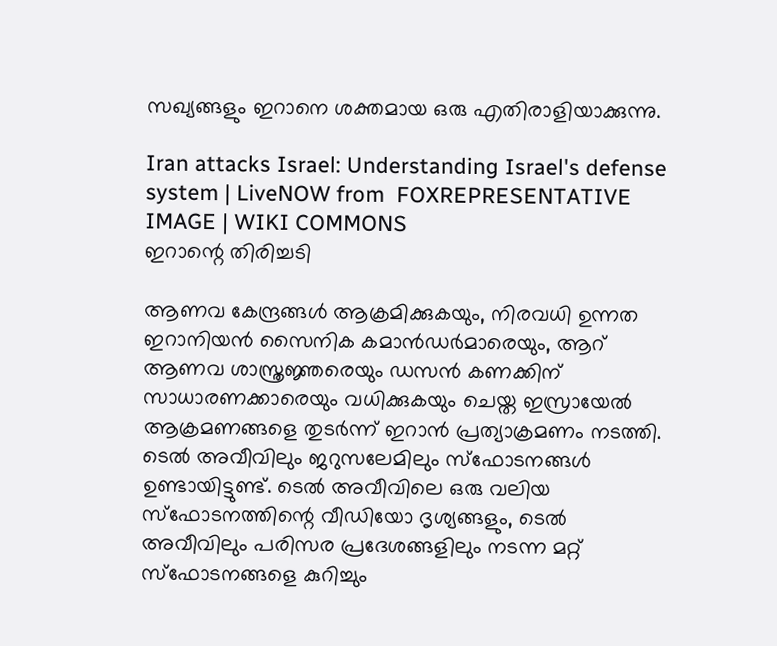സഖ്യങ്ങളും ഇറാനെ ശക്തമായ ഒരു എതിരാളിയാക്കുന്നു.

Iran attacks Israel: Understanding Israel's defense system | LiveNOW from  FOXREPRESENTATIVE IMAGE | WIKI COMMONS
ഇറാന്റെ തിരിച്ചടി

ആണവ കേന്ദ്രങ്ങള്‍ ആക്രമിക്കുകയും, നിരവധി ഉന്നത ഇറാനിയന്‍ സൈനിക കമാന്‍ഡര്‍മാരെയും, ആറ് ആണവ ശാസ്ത്രജ്ഞരെയും ഡസന്‍ കണക്കിന് സാധാരണക്കാരെയും വധിക്കുകയും ചെയ്ത ഇസ്രായേല്‍ ആക്രമണങ്ങളെ തുടര്‍ന്ന് ഇറാന്‍ പ്രത്യാക്രമണം നടത്തി. ടെല്‍ അവീവിലും ജറുസലേമിലും സ്‌ഫോടനങ്ങള്‍ ഉണ്ടായിട്ടുണ്ട്. ടെല്‍ അവീവിലെ ഒരു വലിയ സ്‌ഫോടനത്തിന്റെ വീഡിയോ ദൃശ്യങ്ങളും, ടെല്‍ അവീവിലും പരിസര പ്രദേശങ്ങളിലും നടന്ന മറ്റ് സ്‌ഫോടനങ്ങളെ കുറിച്ചും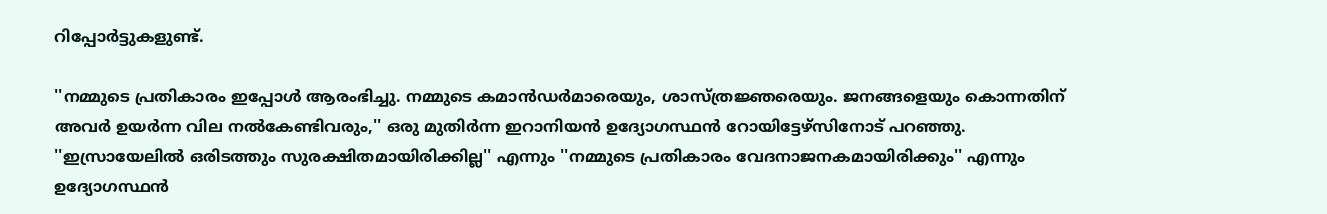റിപ്പോര്‍ട്ടുകളുണ്ട്.

''നമ്മുടെ പ്രതികാരം ഇപ്പോള്‍ ആരംഭിച്ചു. നമ്മുടെ കമാന്‍ഡര്‍മാരെയും, ശാസ്ത്രജ്ഞരെയും. ജനങ്ങളെയും കൊന്നതിന് അവര്‍ ഉയര്‍ന്ന വില നല്‍കേണ്ടിവരും,'' ഒരു മുതിര്‍ന്ന ഇറാനിയന്‍ ഉദ്യോഗസ്ഥന്‍ റോയിട്ടേഴ്സിനോട് പറഞ്ഞു. ''ഇസ്രായേലില്‍ ഒരിടത്തും സുരക്ഷിതമായിരിക്കില്ല'' എന്നും ''നമ്മുടെ പ്രതികാരം വേദനാജനകമായിരിക്കും'' എന്നും ഉദ്യോഗസ്ഥന്‍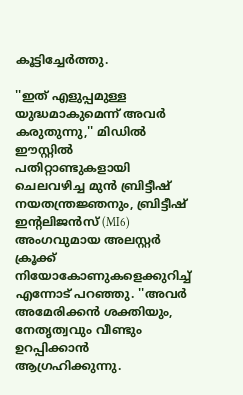കൂട്ടിച്ചേര്‍ത്തു.

''ഇത് എളുപ്പമുള്ള യുദ്ധമാകുമെന്ന് അവര്‍ കരുതുന്നു,'' മിഡില്‍ ഈസ്റ്റില്‍ പതിറ്റാണ്ടുകളായി ചെലവഴിച്ച മുന്‍ ബ്രിട്ടീഷ് നയതന്ത്രജ്ഞനും, ബ്രിട്ടീഷ് ഇന്റലിജന്‍സ് (MI6) അംഗവുമായ അലസ്റ്റര്‍ ക്രൂക്ക് നിയോകോണുകളെക്കുറിച്ച് എന്നോട് പറഞ്ഞു. ''അവര്‍ അമേരിക്കന്‍ ശക്തിയും, നേതൃത്വവും വീണ്ടും ഉറപ്പിക്കാന്‍ ആഗ്രഹിക്കുന്നു.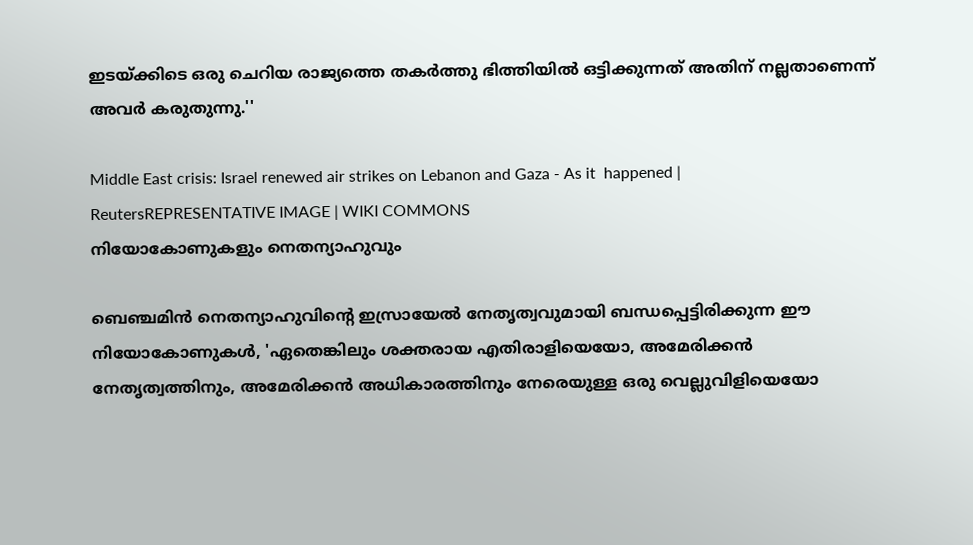ഇടയ്ക്കിടെ ഒരു ചെറിയ രാജ്യത്തെ തകര്‍ത്തു ഭിത്തിയില്‍ ഒട്ടിക്കുന്നത് അതിന് നല്ലതാണെന്ന് അവര്‍ കരുതുന്നു.''

Middle East crisis: Israel renewed air strikes on Lebanon and Gaza - As it  happened | ReutersREPRESENTATIVE IMAGE | WIKI COMMONS
നിയോകോണുകളും നെതന്യാഹുവും

ബെഞ്ചമിന്‍ നെതന്യാഹുവിന്റെ ഇസ്രായേല്‍ നേതൃത്വവുമായി ബന്ധപ്പെട്ടിരിക്കുന്ന ഈ നിയോകോണുകള്‍, 'ഏതെങ്കിലും ശക്തരായ എതിരാളിയെയോ, അമേരിക്കന്‍ നേതൃത്വത്തിനും, അമേരിക്കന്‍ അധികാരത്തിനും നേരെയുള്ള ഒരു വെല്ലുവിളിയെയോ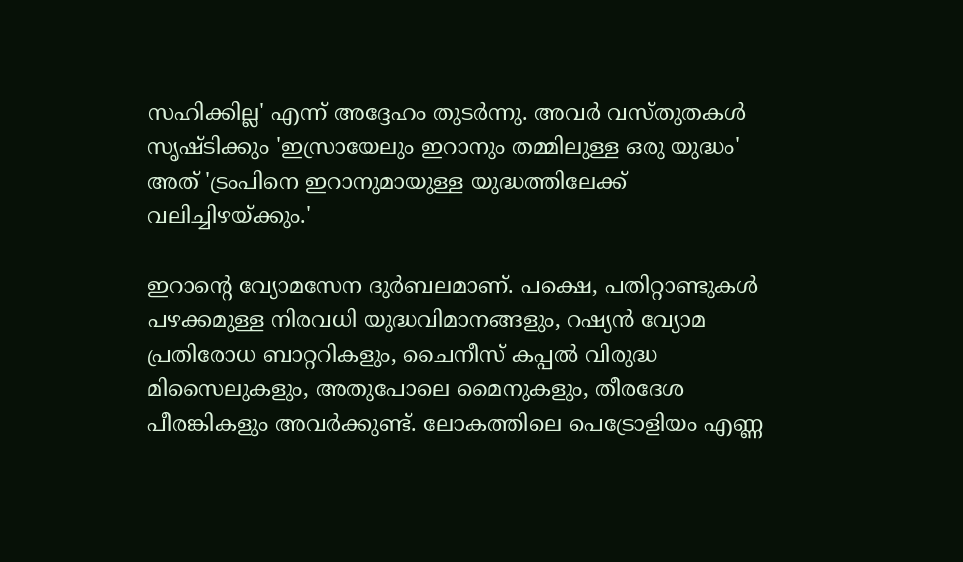സഹിക്കില്ല' എന്ന് അദ്ദേഹം തുടര്‍ന്നു. അവര്‍ വസ്തുതകള്‍ സൃഷ്ടിക്കും 'ഇസ്രായേലും ഇറാനും തമ്മിലുള്ള ഒരു യുദ്ധം' അത് 'ട്രംപിനെ ഇറാനുമായുള്ള യുദ്ധത്തിലേക്ക് വലിച്ചിഴയ്ക്കും.'

ഇറാന്റെ വ്യോമസേന ദുര്‍ബലമാണ്. പക്ഷെ, പതിറ്റാണ്ടുകള്‍ പഴക്കമുള്ള നിരവധി യുദ്ധവിമാനങ്ങളും, റഷ്യന്‍ വ്യോമ പ്രതിരോധ ബാറ്ററികളും, ചൈനീസ് കപ്പല്‍ വിരുദ്ധ മിസൈലുകളും, അതുപോലെ മൈനുകളും, തീരദേശ പീരങ്കികളും അവര്‍ക്കുണ്ട്. ലോകത്തിലെ പെട്രോളിയം എണ്ണ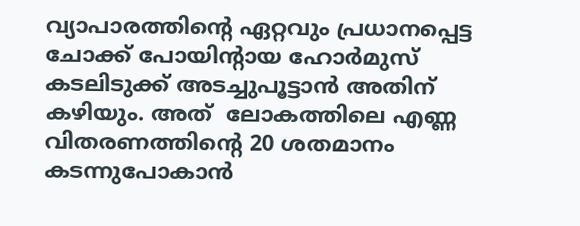വ്യാപാരത്തിന്റെ ഏറ്റവും പ്രധാനപ്പെട്ട ചോക്ക് പോയിന്റായ ഹോര്‍മുസ് കടലിടുക്ക് അടച്ചുപൂട്ടാന്‍ അതിന് കഴിയും. അത്  ലോകത്തിലെ എണ്ണ വിതരണത്തിന്റെ 20 ശതമാനം കടന്നുപോകാന്‍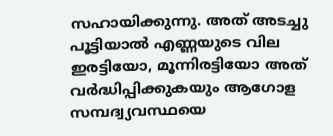സഹായിക്കുന്നു. അത് അടച്ചു പൂട്ടിയാല്‍ എണ്ണയുടെ വില ഇരട്ടിയോ, മൂന്നിരട്ടിയോ അത് വര്‍ദ്ധിപ്പിക്കുകയും ആഗോള സമ്പദ്വ്യവസ്ഥയെ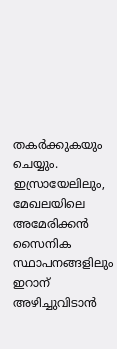തകര്‍ക്കുകയും ചെയ്യും. ഇസ്രായേലിലും, മേഖലയിലെ അമേരിക്കന്‍ സൈനിക സ്ഥാപനങ്ങളിലും ഇറാന് അഴിച്ചുവിടാന്‍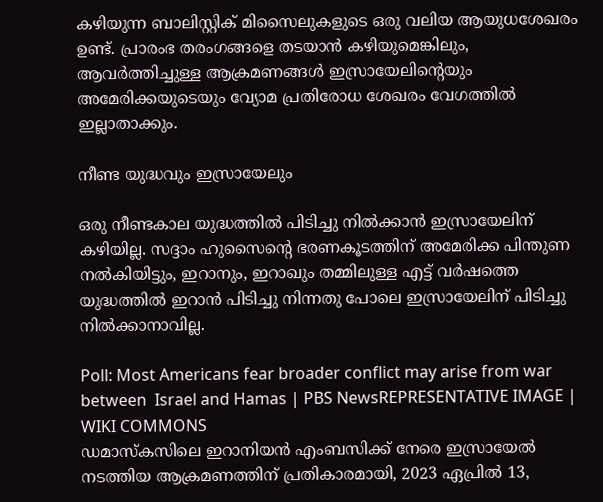കഴിയുന്ന ബാലിസ്റ്റിക് മിസൈലുകളുടെ ഒരു വലിയ ആയുധശേഖരം ഉണ്ട്. പ്രാരംഭ തരംഗങ്ങളെ തടയാന്‍ കഴിയുമെങ്കിലും, ആവര്‍ത്തിച്ചുള്ള ആക്രമണങ്ങള്‍ ഇസ്രായേലിന്റെയും അമേരിക്കയുടെയും വ്യോമ പ്രതിരോധ ശേഖരം വേഗത്തില്‍ ഇല്ലാതാക്കും.

നീണ്ട യുദ്ധവും ഇസ്രായേലും

ഒരു നീണ്ടകാല യുദ്ധത്തില്‍ പിടിച്ചു നില്‍ക്കാന്‍ ഇസ്രായേലിന് കഴിയില്ല. സദ്ദാം ഹുസൈന്റെ ഭരണകൂടത്തിന് അമേരിക്ക പിന്തുണ നല്‍കിയിട്ടും, ഇറാനും, ഇറാഖും തമ്മിലുള്ള എട്ട് വര്‍ഷത്തെ യുദ്ധത്തില്‍ ഇറാന്‍ പിടിച്ചു നിന്നതു പോലെ ഇസ്രായേലിന് പിടിച്ചു നില്‍ക്കാനാവില്ല.

Poll: Most Americans fear broader conflict may arise from war between  Israel and Hamas | PBS NewsREPRESENTATIVE IMAGE | WIKI COMMONS
ഡമാസ്‌കസിലെ ഇറാനിയന്‍ എംബസിക്ക് നേരെ ഇസ്രായേല്‍ നടത്തിയ ആക്രമണത്തിന് പ്രതികാരമായി, 2023 ഏപ്രില്‍ 13,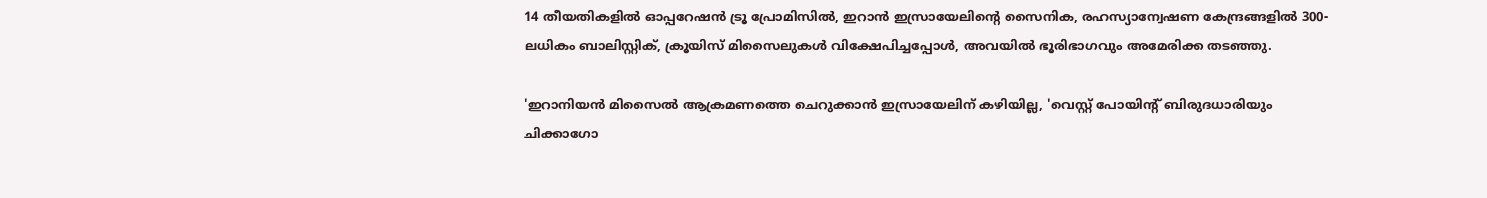14 തീയതികളില്‍ ഓപ്പറേഷന്‍ ട്രൂ പ്രോമിസില്‍, ഇറാന്‍ ഇസ്രായേലിന്റെ സൈനിക, രഹസ്യാന്വേഷണ കേന്ദ്രങ്ങളില്‍ 300-ലധികം ബാലിസ്റ്റിക്, ക്രൂയിസ് മിസൈലുകള്‍ വിക്ഷേപിച്ചപ്പോള്‍, അവയില്‍ ഭൂരിഭാഗവും അമേരിക്ക തടഞ്ഞു.

'ഇറാനിയന്‍ മിസൈല്‍ ആക്രമണത്തെ ചെറുക്കാന്‍ ഇസ്രായേലിന് കഴിയില്ല, 'വെസ്റ്റ് പോയിന്റ് ബിരുദധാരിയും ചിക്കാഗോ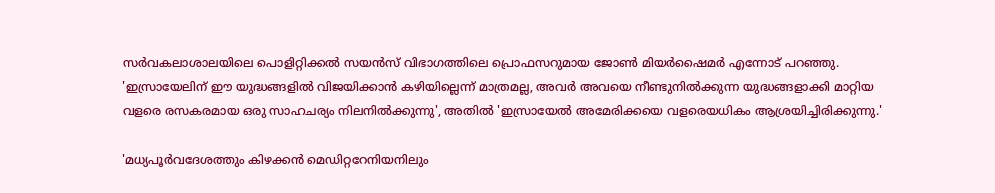സര്‍വകലാശാലയിലെ പൊളിറ്റിക്കല്‍ സയന്‍സ് വിഭാഗത്തിലെ പ്രൊഫസറുമായ ജോണ്‍ മിയര്‍ഷൈമര്‍ എന്നോട് പറഞ്ഞു. 'ഇസ്രായേലിന് ഈ യുദ്ധങ്ങളില്‍ വിജയിക്കാന്‍ കഴിയില്ലെന്ന് മാത്രമല്ല, അവര്‍ അവയെ നീണ്ടുനില്‍ക്കുന്ന യുദ്ധങ്ങളാക്കി മാറ്റിയ വളരെ രസകരമായ ഒരു സാഹചര്യം നിലനില്‍ക്കുന്നു', അതില്‍ 'ഇസ്രായേല്‍ അമേരിക്കയെ വളരെയധികം ആശ്രയിച്ചിരിക്കുന്നു.'

'മധ്യപൂര്‍വദേശത്തും കിഴക്കന്‍ മെഡിറ്ററേനിയനിലും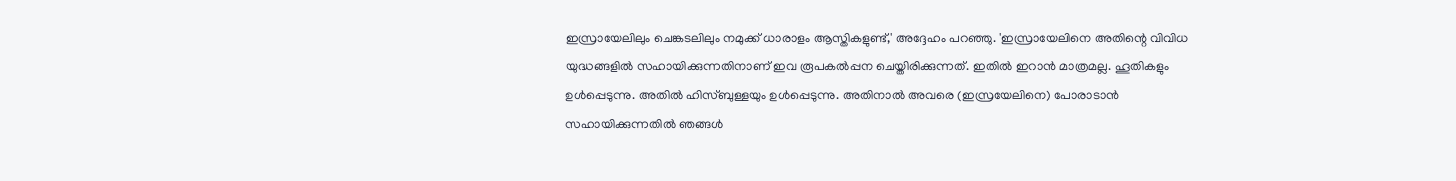ഇസ്രായേലിലും ചെങ്കടലിലും നമുക്ക് ധാരാളം ആസ്തികളുണ്ട്,' അദ്ദേഹം പറഞ്ഞു. 'ഇസ്രായേലിനെ അതിന്റെ വിവിധ യുദ്ധങ്ങളില്‍ സഹായിക്കുന്നതിനാണ് ഇവ രൂപകല്‍പ്പന ചെയ്തിരിക്കുന്നത്. ഇതില്‍ ഇറാന്‍ മാത്രമല്ല. ഹൂതികളും ഉള്‍പ്പെടുന്നു. അതില്‍ ഹിസ്ബുള്ളയും ഉള്‍പ്പെടുന്നു. അതിനാല്‍ അവരെ (ഇസ്രയേലിനെ) പോരാടാന്‍ സഹായിക്കുന്നതില്‍ ഞങ്ങള്‍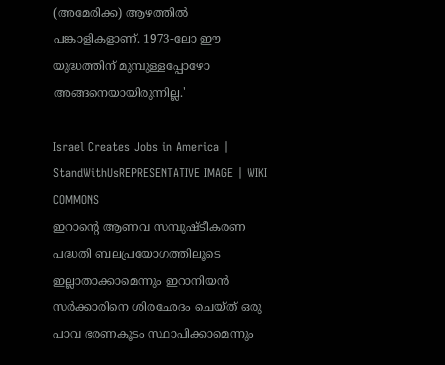(അമേരിക്ക) ആഴത്തില്‍ പങ്കാളികളാണ്. 1973-ലോ ഈ യുദ്ധത്തിന് മുമ്പുള്ളപ്പോഴോ അങ്ങനെയായിരുന്നില്ല.'

Israel Creates Jobs in America | StandWithUsREPRESENTATIVE IMAGE | WIKI COMMONS
ഇറാന്റെ ആണവ സമ്പുഷ്ടീകരണ പദ്ധതി ബലപ്രയോഗത്തിലൂടെ ഇല്ലാതാക്കാമെന്നും ഇറാനിയന്‍ സര്‍ക്കാരിനെ ശിരഛേദം ചെയ്ത് ഒരു പാവ ഭരണകൂടം സ്ഥാപിക്കാമെന്നും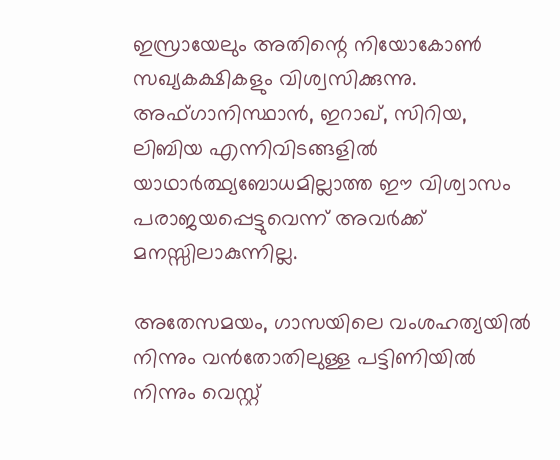ഇസ്രായേലും അതിന്റെ നിയോകോണ്‍ സഖ്യകക്ഷികളും വിശ്വസിക്കുന്നു. അഫ്ഗാനിസ്ഥാന്‍, ഇറാഖ്, സിറിയ, ലിബിയ എന്നിവിടങ്ങളില്‍ യാഥാര്‍ത്ഥ്യബോധമില്ലാത്ത ഈ വിശ്വാസം പരാജയപ്പെട്ടുവെന്ന് അവര്‍ക്ക് മനസ്സിലാകുന്നില്ല.

അതേസമയം, ഗാസയിലെ വംശഹത്യയില്‍ നിന്നും വന്‍തോതിലുള്ള പട്ടിണിയില്‍ നിന്നും വെസ്റ്റ്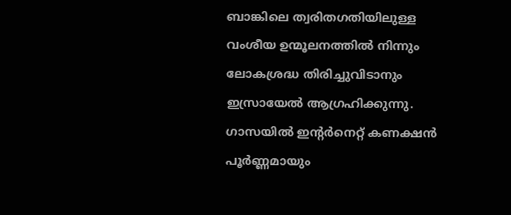ബാങ്കിലെ ത്വരിതഗതിയിലുള്ള വംശീയ ഉന്മൂലനത്തില്‍ നിന്നും ലോകശ്രദ്ധ തിരിച്ചുവിടാനും ഇസ്രായേല്‍ ആഗ്രഹിക്കുന്നു. ഗാസയില്‍ ഇന്റര്‍നെറ്റ് കണക്ഷന്‍ പൂര്‍ണ്ണമായും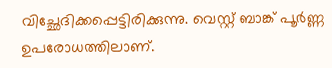വിച്ഛേദിക്കപ്പെട്ടിരിക്കുന്നു. വെസ്റ്റ് ബാങ്ക് പൂര്‍ണ്ണ ഉപരോധത്തിലാണ്.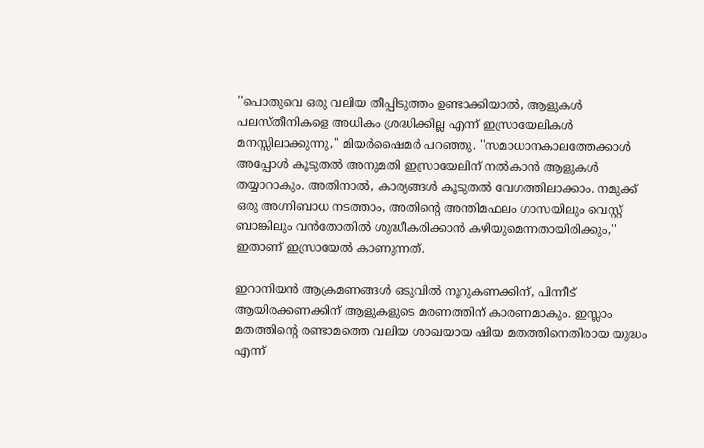''പൊതുവെ ഒരു വലിയ തീപ്പിടുത്തം ഉണ്ടാക്കിയാല്‍, ആളുകള്‍ പലസ്തീനികളെ അധികം ശ്രദ്ധിക്കില്ല എന്ന് ഇസ്രായേലികള്‍ മനസ്സിലാക്കുന്നു,'' മിയര്‍ഷൈമര്‍ പറഞ്ഞു. ''സമാധാനകാലത്തേക്കാള്‍ അപ്പോള്‍ കൂടുതല്‍ അനുമതി ഇസ്രായേലിന് നല്‍കാന്‍ ആളുകള്‍ തയ്യാറാകും. അതിനാല്‍, കാര്യങ്ങള്‍ കൂടുതല്‍ വേഗത്തിലാക്കാം. നമുക്ക് ഒരു അഗ്നിബാധ നടത്താം, അതിന്റെ അന്തിമഫലം ഗാസയിലും വെസ്റ്റ് ബാങ്കിലും വന്‍തോതില്‍ ശുദ്ധീകരിക്കാന്‍ കഴിയുമെന്നതായിരിക്കും,'' ഇതാണ് ഇസ്രായേല്‍ കാണുന്നത്.

ഇറാനിയന്‍ ആക്രമണങ്ങള്‍ ഒടുവില്‍ നൂറുകണക്കിന്, പിന്നീട് ആയിരക്കണക്കിന് ആളുകളുടെ മരണത്തിന് കാരണമാകും. ഇസ്ലാം മതത്തിന്റെ രണ്ടാമത്തെ വലിയ ശാഖയായ ഷിയ മതത്തിനെതിരായ യുദ്ധം എന്ന്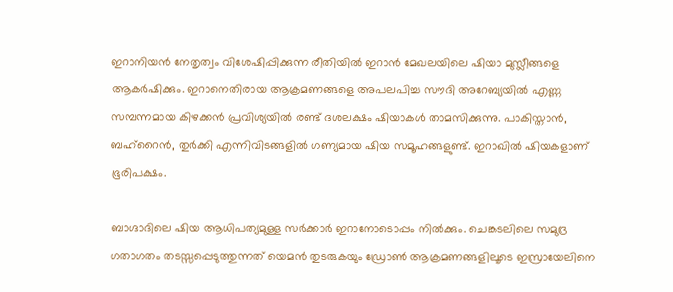ഇറാനിയന്‍ നേതൃത്വം വിശേഷിപ്പിക്കുന്ന രീതിയില്‍ ഇറാന്‍ മേഖലയിലെ ഷിയാ മുസ്ലീങ്ങളെ ആകര്‍ഷിക്കും. ഇറാനെതിരായ ആക്രമണങ്ങളെ അപലപിച്ച സൗദി അറേബ്യയില്‍ എണ്ണ സമ്പന്നമായ കിഴക്കന്‍ പ്രവിശ്യയില്‍ രണ്ട് ദശലക്ഷം ഷിയാകള്‍ താമസിക്കുന്നു. പാകിസ്താന്‍, ബഹ്റൈന്‍, തുര്‍ക്കി എന്നിവിടങ്ങളില്‍ ഗണ്യമായ ഷിയ സമൂഹങ്ങളുണ്ട്. ഇറാഖില്‍ ഷിയകളാണ് ഭൂരിപക്ഷം.

ബാഗ്ദാദിലെ ഷിയ ആധിപത്യമുള്ള സര്‍ക്കാര്‍ ഇറാനോടൊപ്പം നില്‍ക്കും. ചെങ്കടലിലെ സമുദ്ര ഗതാഗതം തടസ്സപ്പെടുത്തുന്നത് യെമന്‍ തുടരുകയും ഡ്രോണ്‍ ആക്രമണങ്ങളിലൂടെ ഇസ്രായേലിനെ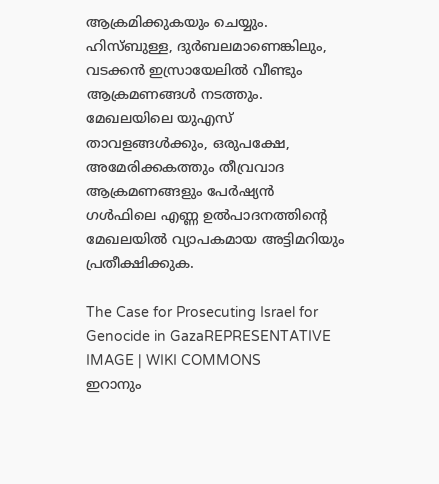ആക്രമിക്കുകയും ചെയ്യും. ഹിസ്ബുള്ള, ദുര്‍ബലമാണെങ്കിലും, വടക്കന്‍ ഇസ്രായേലില്‍ വീണ്ടും ആക്രമണങ്ങള്‍ നടത്തും. മേഖലയിലെ യുഎസ് താവളങ്ങള്‍ക്കും, ഒരുപക്ഷേ, അമേരിക്കകത്തും തീവ്രവാദ ആക്രമണങ്ങളും പേര്‍ഷ്യന്‍ ഗള്‍ഫിലെ എണ്ണ ഉല്‍പാദനത്തിന്റെ മേഖലയില്‍ വ്യാപകമായ അട്ടിമറിയും പ്രതീക്ഷിക്കുക.

The Case for Prosecuting Israel for Genocide in GazaREPRESENTATIVE IMAGE | WIKI COMMONS
ഇറാനും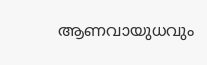ആണവായുധവും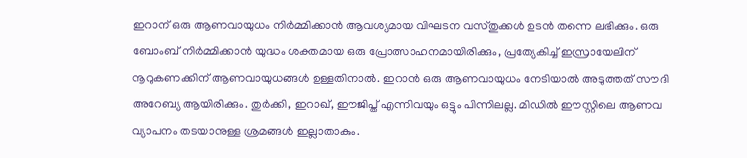ഇറാന് ഒരു ആണവായുധം നിര്‍മ്മിക്കാന്‍ ആവശ്യമായ വിഘടന വസ്തുക്കള്‍ ഉടന്‍ തന്നെ ലഭിക്കും. ഒരു ബോംബ് നിര്‍മ്മിക്കാന്‍ യുദ്ധം ശക്തമായ ഒരു പ്രോത്സാഹനമായിരിക്കും, പ്രത്യേകിച്ച് ഇസ്രായേലിന് നൂറുകണക്കിന് ആണവായുധങ്ങള്‍ ഉള്ളതിനാല്‍. ഇറാന്‍ ഒരു ആണവായുധം നേടിയാല്‍ അടുത്തത് സൗദി അറേബ്യ ആയിരിക്കും. തുര്‍ക്കി, ഇറാഖ്, ഈജിപ്ത് എന്നിവയും ഒട്ടും പിന്നിലല്ല. മിഡില്‍ ഈസ്റ്റിലെ ആണവ വ്യാപനം തടയാനുള്ള ശ്രമങ്ങള്‍ ഇല്ലാതാകും.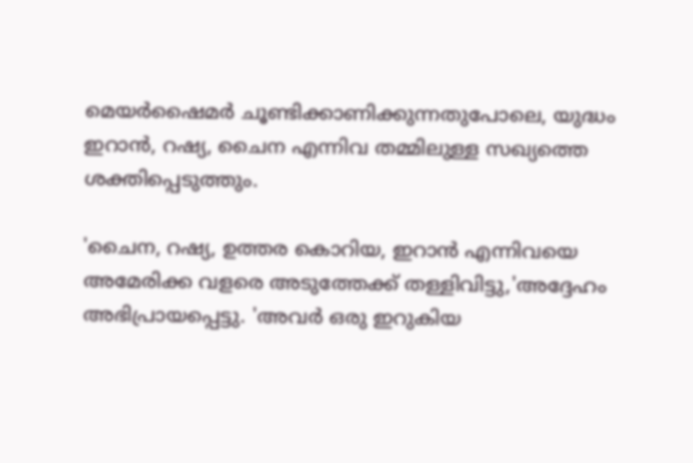മെയര്‍ഷൈമര്‍ ചൂണ്ടിക്കാണിക്കുന്നതുപോലെ, യുദ്ധം ഇറാന്‍, റഷ്യ, ചൈന എന്നിവ തമ്മിലുള്ള സഖ്യത്തെ ശക്തിപ്പെടുത്തും.

'ചൈന, റഷ്യ, ഉത്തര കൊറിയ, ഇറാന്‍ എന്നിവയെ അമേരിക്ക വളരെ അടുത്തേക്ക് തള്ളിവിട്ടു,'അദ്ദേഹം അഭിപ്രായപ്പെട്ടു. 'അവര്‍ ഒരു ഇറുകിയ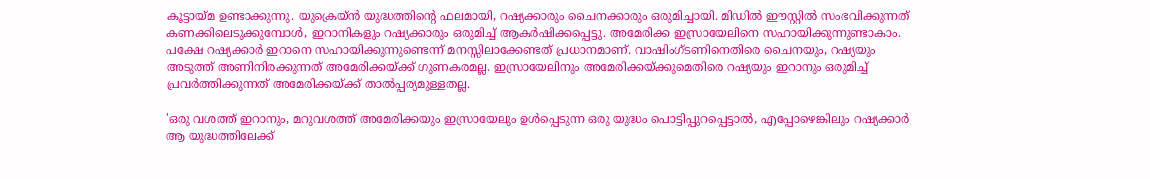കൂട്ടായ്മ ഉണ്ടാക്കുന്നു. യുക്രെയ്ന്‍ യുദ്ധത്തിന്റെ ഫലമായി, റഷ്യക്കാരും ചൈനക്കാരും ഒരുമിച്ചായി. മിഡില്‍ ഈസ്റ്റില്‍ സംഭവിക്കുന്നത് കണക്കിലെടുക്കുമ്പോള്‍, ഇറാനികളും റഷ്യക്കാരും ഒരുമിച്ച് ആകര്‍ഷിക്കപ്പെട്ടു. അമേരിക്ക ഇസ്രായേലിനെ സഹായിക്കുന്നുണ്ടാകാം. പക്ഷേ റഷ്യക്കാര്‍ ഇറാനെ സഹായിക്കുന്നുണ്ടെന്ന് മനസ്സിലാക്കേണ്ടത് പ്രധാനമാണ്. വാഷിംഗ്ടണിനെതിരെ ചൈനയും, റഷ്യയും അടുത്ത് അണിനിരക്കുന്നത് അമേരിക്കയ്ക്ക് ഗുണകരമല്ല. ഇസ്രായേലിനും അമേരിക്കയ്ക്കുമെതിരെ റഷ്യയും ഇറാനും ഒരുമിച്ച് പ്രവര്‍ത്തിക്കുന്നത് അമേരിക്കയ്ക്ക് താല്‍പ്പര്യമുള്ളതല്ല.

'ഒരു വശത്ത് ഇറാനും, മറുവശത്ത് അമേരിക്കയും ഇസ്രായേലും ഉള്‍പ്പെടുന്ന ഒരു യുദ്ധം പൊട്ടിപ്പുറപ്പെട്ടാല്‍, എപ്പോഴെങ്കിലും റഷ്യക്കാര്‍ ആ യുദ്ധത്തിലേക്ക്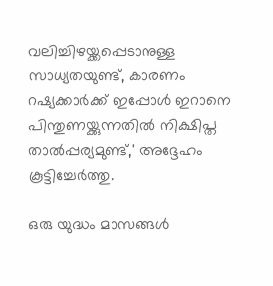വലിച്ചിഴയ്ക്കപ്പെടാനുള്ള സാധ്യതയുണ്ട്, കാരണം റഷ്യക്കാര്‍ക്ക് ഇപ്പോള്‍ ഇറാനെ പിന്തുണയ്ക്കുന്നതില്‍ നിക്ഷിപ്ത താല്‍പ്പര്യമുണ്ട്,' അദ്ദേഹം കൂട്ടിച്ചേര്‍ത്തു.

ഒരു യുദ്ധം മാസങ്ങള്‍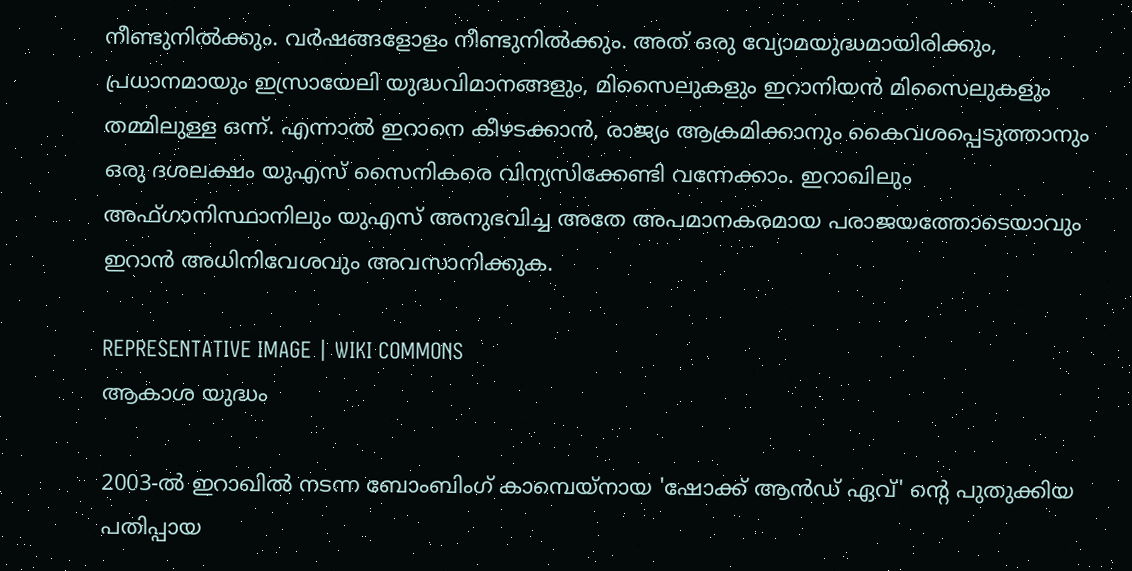നീണ്ടുനില്‍ക്കും. വര്‍ഷങ്ങളോളം നീണ്ടുനില്‍ക്കും. അത് ഒരു വ്യോമയുദ്ധമായിരിക്കും, പ്രധാനമായും ഇസ്രായേലി യുദ്ധവിമാനങ്ങളും, മിസൈലുകളും ഇറാനിയന്‍ മിസൈലുകളും തമ്മിലുള്ള ഒന്ന്. എന്നാല്‍ ഇറാനെ കീഴടക്കാന്‍, രാജ്യം ആക്രമിക്കാനും കൈവശപ്പെടുത്താനും ഒരു ദശലക്ഷം യുഎസ് സൈനികരെ വിന്യസിക്കേണ്ടി വന്നേക്കാം. ഇറാഖിലും അഫ്ഗാനിസ്ഥാനിലും യുഎസ് അനുഭവിച്ച അതേ അപമാനകരമായ പരാജയത്തോടെയാവും ഇറാന്‍ അധിനിവേശവും അവസാനിക്കുക.

REPRESENTATIVE IMAGE | WIKI COMMONS
ആകാശ യുദ്ധം

2003-ല്‍ ഇറാഖില്‍ നടന്ന ബോംബിംഗ് കാമ്പെയ്നായ 'ഷോക്ക് ആന്‍ഡ് ഏവ്' ന്റെ പുതുക്കിയ പതിപ്പായ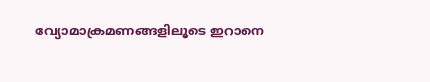വ്യോമാക്രമണങ്ങളിലൂടെ ഇറാനെ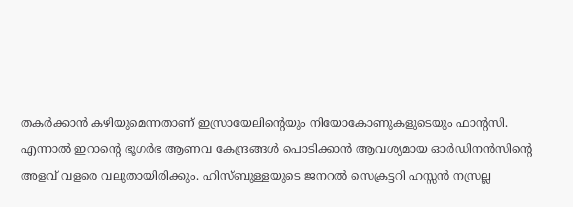തകര്‍ക്കാന്‍ കഴിയുമെന്നതാണ് ഇസ്രായേലിന്റെയും നിയോകോണുകളുടെയും ഫാന്റസി. എന്നാല്‍ ഇറാന്റെ ഭൂഗര്‍ഭ ആണവ കേന്ദ്രങ്ങള്‍ പൊടിക്കാന്‍ ആവശ്യമായ ഓര്‍ഡിനന്‍സിന്റെ അളവ് വളരെ വലുതായിരിക്കും. ഹിസ്ബുള്ളയുടെ ജനറല്‍ സെക്രട്ടറി ഹസ്സന്‍ നസ്രല്ല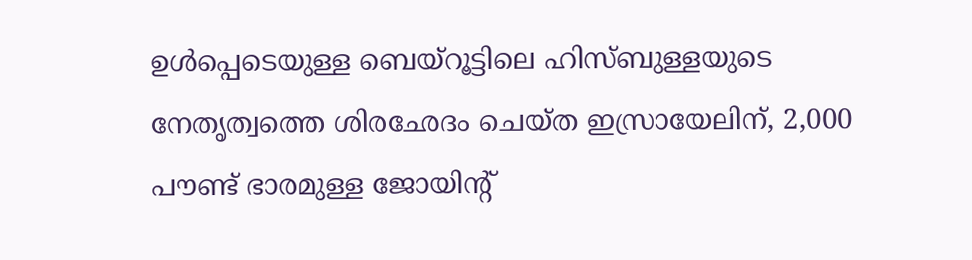ഉള്‍പ്പെടെയുള്ള ബെയ്‌റൂട്ടിലെ ഹിസ്ബുള്ളയുടെ നേതൃത്വത്തെ ശിരഛേദം ചെയ്ത ഇസ്രായേലിന്, 2,000 പൗണ്ട് ഭാരമുള്ള ജോയിന്റ്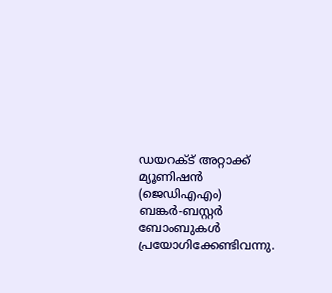ഡയറക്ട് അറ്റാക്ക് മ്യൂണിഷന്‍ (ജെഡിഎഎം) ബങ്കര്‍-ബസ്റ്റര്‍ ബോംബുകള്‍ പ്രയോഗിക്കേണ്ടിവന്നു.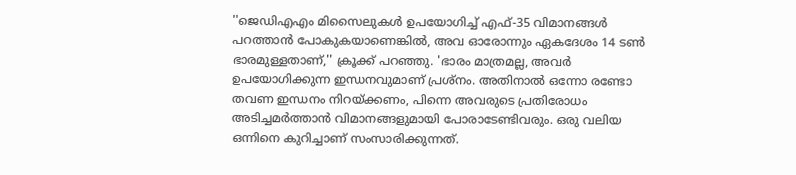''ജെഡിഎഎം മിസൈലുകള്‍ ഉപയോഗിച്ച് എഫ്-35 വിമാനങ്ങള്‍ പറത്താന്‍ പോകുകയാണെങ്കില്‍, അവ ഓരോന്നും ഏകദേശം 14 ടണ്‍ ഭാരമുള്ളതാണ്,'' ക്രൂക്ക് പറഞ്ഞു. 'ഭാരം മാത്രമല്ല, അവര്‍ ഉപയോഗിക്കുന്ന ഇന്ധനവുമാണ് പ്രശ്‌നം. അതിനാല്‍ ഒന്നോ രണ്ടോ തവണ ഇന്ധനം നിറയ്ക്കണം, പിന്നെ അവരുടെ പ്രതിരോധം അടിച്ചമര്‍ത്താന്‍ വിമാനങ്ങളുമായി പോരാടേണ്ടിവരും. ഒരു വലിയ ഒന്നിനെ കുറിച്ചാണ് സംസാരിക്കുന്നത്.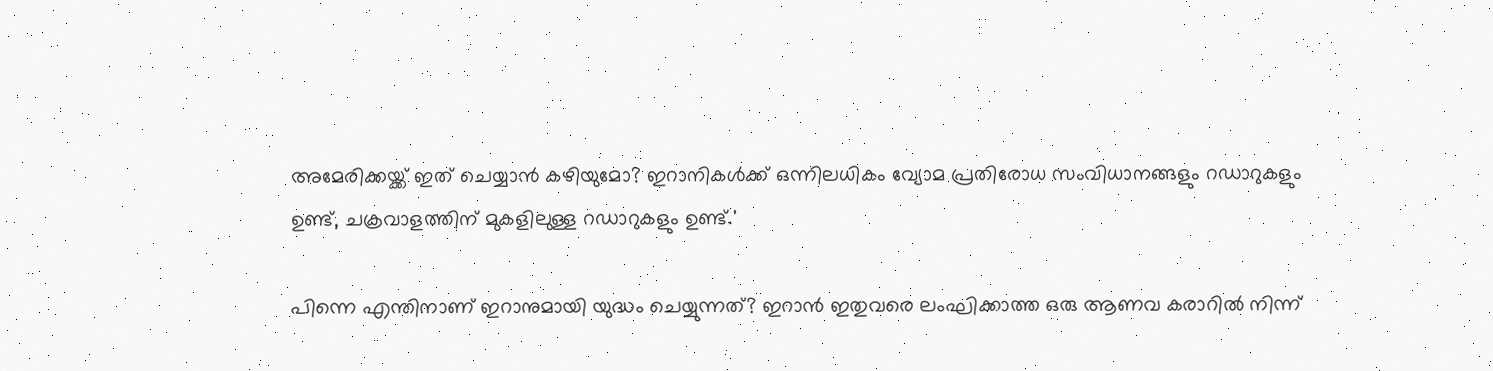അമേരിക്കയ്ക്ക് ഇത് ചെയ്യാന്‍ കഴിയുമോ? ഇറാനികള്‍ക്ക് ഒന്നിലധികം വ്യോമ പ്രതിരോധ സംവിധാനങ്ങളും റഡാറുകളും ഉണ്ട്, ചക്രവാളത്തിന് മുകളിലുള്ള റഡാറുകളും ഉണ്ട്.'

പിന്നെ എന്തിനാണ് ഇറാനുമായി യുദ്ധം ചെയ്യുന്നത്? ഇറാന്‍ ഇതുവരെ ലംഘിക്കാത്ത ഒരു ആണവ കരാറില്‍ നിന്ന്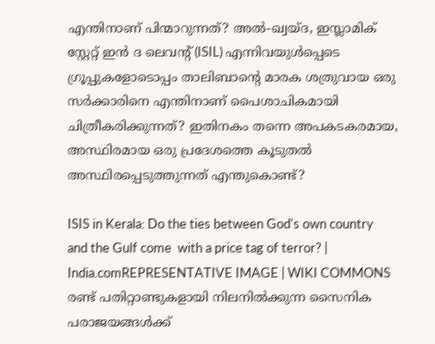എന്തിനാണ് പിന്മാറുന്നത്? അല്‍-ഖ്വയ്ദ, ഇസ്ലാമിക് സ്റ്റേറ്റ് ഇന്‍ ദ ലെവന്റ് (ISIL) എന്നിവയുള്‍പ്പെടെ ഗ്രൂപ്പുകളോടൊപ്പം താലിബാന്റെ മാരക ശത്രുവായ ഒരു സര്‍ക്കാരിനെ എന്തിനാണ് പൈശാചികമായി ചിത്രീകരിക്കുന്നത്? ഇതിനകം തന്നെ അപകടകരമായ, അസ്ഥിരമായ ഒരു പ്രദേശത്തെ കൂടുതല്‍ അസ്ഥിരപ്പെടുത്തുന്നത് എന്തുകൊണ്ട്?

ISIS in Kerala: Do the ties between God's own country and the Gulf come  with a price tag of terror? | India.comREPRESENTATIVE IMAGE | WIKI COMMONS
രണ്ട് പതിറ്റാണ്ടുകളായി നിലനില്‍ക്കുന്ന സൈനിക പരാജയങ്ങള്‍ക്ക്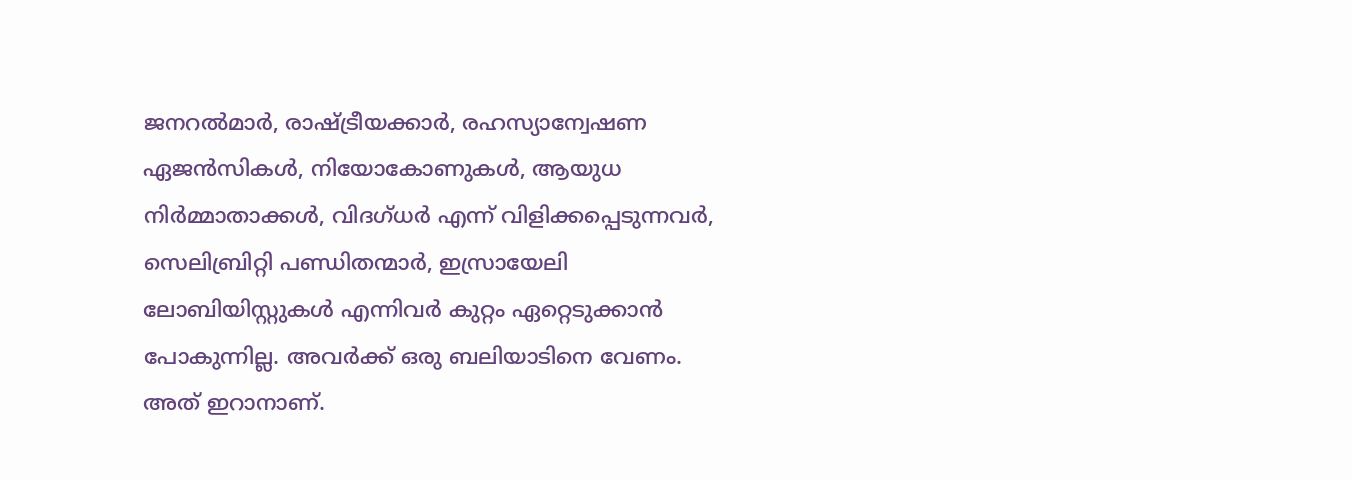ജനറല്‍മാര്‍, രാഷ്ട്രീയക്കാര്‍, രഹസ്യാന്വേഷണ ഏജന്‍സികള്‍, നിയോകോണുകള്‍, ആയുധ നിര്‍മ്മാതാക്കള്‍, വിദഗ്ധര്‍ എന്ന് വിളിക്കപ്പെടുന്നവര്‍, സെലിബ്രിറ്റി പണ്ഡിതന്മാര്‍, ഇസ്രായേലി ലോബിയിസ്റ്റുകള്‍ എന്നിവര്‍ കുറ്റം ഏറ്റെടുക്കാന്‍ പോകുന്നില്ല. അവര്‍ക്ക് ഒരു ബലിയാടിനെ വേണം. അത് ഇറാനാണ്.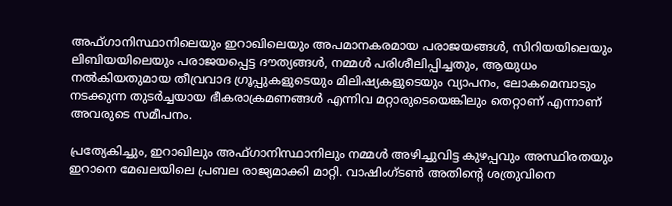അഫ്ഗാനിസ്ഥാനിലെയും ഇറാഖിലെയും അപമാനകരമായ പരാജയങ്ങള്‍, സിറിയയിലെയും ലിബിയയിലെയും പരാജയപ്പെട്ട ദൗത്യങ്ങള്‍, നമ്മള്‍ പരിശീലിപ്പിച്ചതും, ആയുധം നല്‍കിയതുമായ തീവ്രവാദ ഗ്രൂപ്പുകളുടെയും മിലിഷ്യകളുടെയും വ്യാപനം, ലോകമെമ്പാടും നടക്കുന്ന തുടര്‍ച്ചയായ ഭീകരാക്രമണങ്ങള്‍ എന്നിവ മറ്റാരുടെയെങ്കിലും തെറ്റാണ് എന്നാണ് അവരുടെ സമീപനം.

പ്രത്യേകിച്ചും, ഇറാഖിലും അഫ്ഗാനിസ്ഥാനിലും നമ്മള്‍ അഴിച്ചുവിട്ട കുഴപ്പവും അസ്ഥിരതയും ഇറാനെ മേഖലയിലെ പ്രബല രാജ്യമാക്കി മാറ്റി. വാഷിംഗ്ടണ്‍ അതിന്റെ ശത്രുവിനെ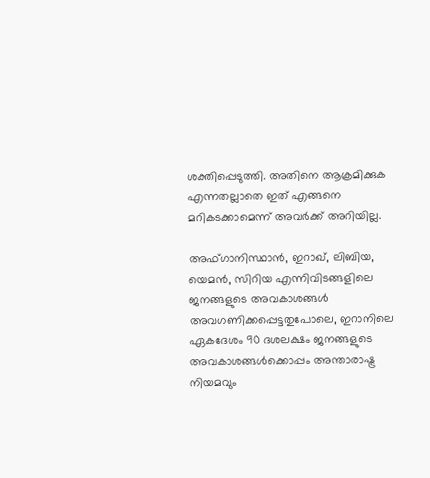ശക്തിപ്പെടുത്തി. അതിനെ ആക്രമിക്കുക എന്നതല്ലാതെ ഇത് എങ്ങനെ മറികടക്കാമെന്ന് അവര്‍ക്ക് അറിയില്ല.

അഫ്ഗാനിസ്ഥാന്‍, ഇറാഖ്, ലിബിയ, യെമന്‍, സിറിയ എന്നിവിടങ്ങളിലെ ജനങ്ങളുടെ അവകാശങ്ങള്‍ അവഗണിക്കപ്പെട്ടതുപോലെ, ഇറാനിലെ ഏകദേശം 90 ദശലക്ഷം ജനങ്ങളുടെ അവകാശങ്ങള്‍ക്കൊപ്പം അന്താരാഷ്ട്ര നിയമവും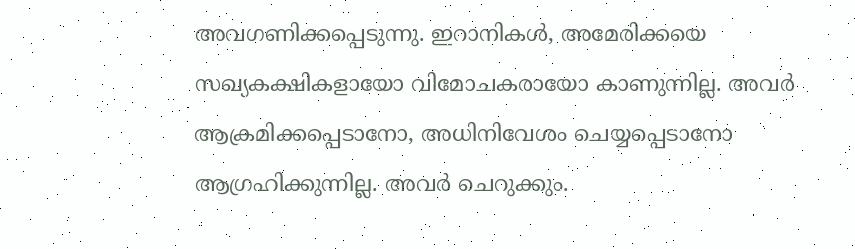അവഗണിക്കപ്പെടുന്നു. ഇറാനികള്‍, അമേരിക്കയെ സഖ്യകക്ഷികളായോ വിമോചകരായോ കാണുന്നില്ല. അവര്‍ ആക്രമിക്കപ്പെടാനോ, അധിനിവേശം ചെയ്യപ്പെടാനോ ആഗ്രഹിക്കുന്നില്ല. അവര്‍ ചെറുക്കും.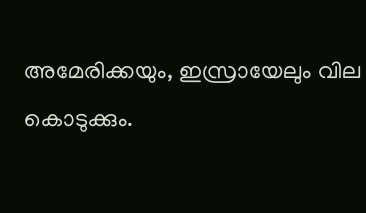അമേരിക്കയും, ഇസ്രായേലും വില കൊടുക്കും.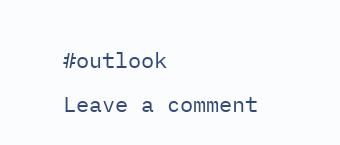#outlook
Leave a comment